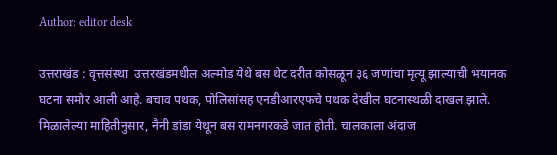Author: editor desk

उत्तराखंड : वृत्तसंस्था  उत्तरखंडमधील अल्मोड येथे बस थेट दरीत कोसळून ३६ जणांचा मृत्यू झाल्याची भयानक घटना समोर आली आहे. बचाव पथक, पोलिसांसह एनडीआरएफचे पथक देखील घटनास्थळी दाखल झाले. मिळालेल्या माहितीनुसार, नैनी डांडा येथून बस रामनगरकडे जात होती. चालकाला अंदाज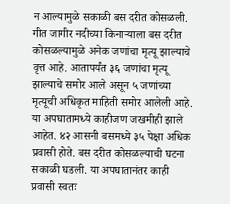न आल्यामुळे सकाळी बस दरीत कोसळली. गीत जागीर नदीच्या किनाऱ्याला बस दरीत कोसळल्यामुळे अनेक जणांचा मृत्यू झाल्याचे वृत्त आहे. आतापर्यंत ३६ जणांचा मृत्यू झाल्याचे समोर आले असून ५ जणांच्या मृत्यूची अधिकृत माहिती समोर आलेली आहे. या अपघातामध्ये काहीजण जखमीही झाले आहेत. ४२ आसनी बसमध्ये ३५ पेक्षा अधिक प्रवासी होते. बस दरीत कोसळल्याची घटना सकाळी घडली. या अपघातानंतर काही प्रवासी स्वतः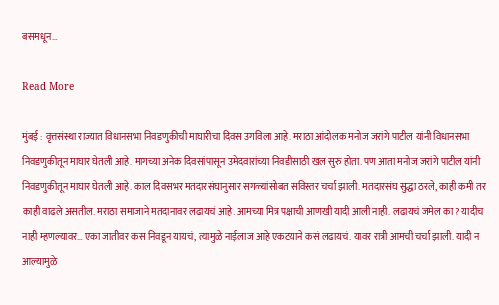बसमधून…

Read More

मुंबई : वृत्तसंस्था राज्यात विधानसभा निवडणुकीची माघारीचा दिवस उगविला आहे. मराठा आंदोलक मनोज जरांगे पाटील यांनी विधानसभा निवडणुकीतून माघार घेतली आहे. मागच्या अनेक दिवसांपासून उमेदवारांच्या निवडीसाठी खल सुरु होता. पण आता मनोज जरांगे पाटील यांनी निवडणुकीतून माघार घेतली आहे. काल दिवसभर मतदारसंघानुसार सगळ्यांसोबत सविस्तर चर्चा झाली. मतदारसंघ सुद्धा ठरले, काही कमी तर काही वाढले असतील. मराठा समाजाने मतदानावर लढायचं आहे. आमच्या मित्र पक्षाची आणखी यादी आली नाही. लढायचं जमेल का? यादीच नाही म्हणल्यावर… एका जातीवर कस निवडून यायचं, त्यामुळे नाईलाज आहे एकटयाने कसं लढायचं. यावर रात्री आमची चर्चा झाली. यादी न आल्यामुळे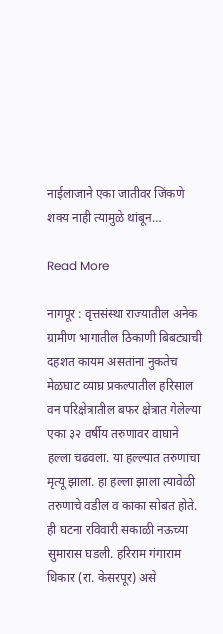नाईलाजाने एका जातीवर जिंकणे शक्य नाही त्यामुळे थांबून…

Read More

नागपूर : वृत्तसंस्था राज्यातील अनेक ग्रामीण भागातील ठिकाणी बिबट्याची दहशत कायम असतांना नुकतेच मेळघाट व्याघ्र प्रकल्पातील हरिसाल वन परिक्षेत्रातील बफर क्षेत्रात गेलेल्या एका ३२ वर्षीय तरुणावर वाघाने हल्ला चढवला. या हल्ल्यात तरुणाचा मृत्यू झाला. हा हल्ला झाला त्यावेळी तरुणाचे वडील व काका सोबत होते. ही घटना रविवारी सकाळी नऊच्या सुमारास घडली. हरिराम गंगाराम धिकार (रा. केसरपूर) असे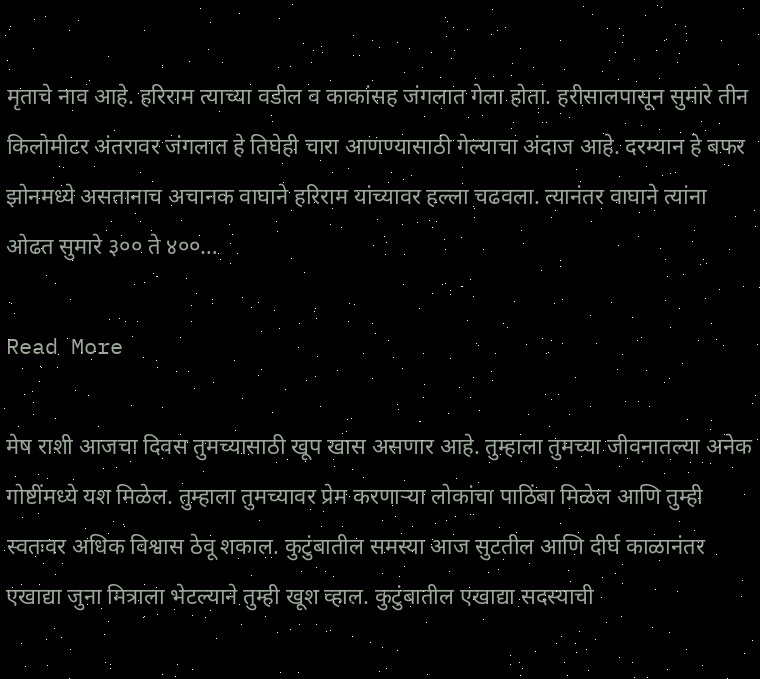मृताचे नाव आहे. हरिराम त्याच्या वडील व काकांसह जंगलात गेला होता. हरीसालपासून सुमारे तीन किलोमीटर अंतरावर जंगलात हे तिघेही चारा आणण्यासाठी गेल्याचा अंदाज आहे. दरम्यान हे बफर झोनमध्ये असतानाच अचानक वाघाने हरिराम यांच्यावर हल्ला चढवला. त्यानंतर वाघाने त्यांना ओढत सुमारे ३०० ते ४००…

Read More

मेष राशी आजचा दिवस तुमच्यासाठी खूप खास असणार आहे. तुम्हाला तुमच्या जीवनातल्या अनेक गोष्टींमध्ये यश मिळेल. तुम्हाला तुमच्यावर प्रेम करणाऱ्या लोकांचा पाठिंबा मिळेल आणि तुम्ही स्वतःवर अधिक विश्वास ठेवू शकाल. कुटुंबातील समस्या आज सुटतील आणि दीर्घ काळानंतर एखाद्या जुना मित्राला भेटल्याने तुम्ही खूश व्हाल. कुटुंबातील एखाद्या सदस्याची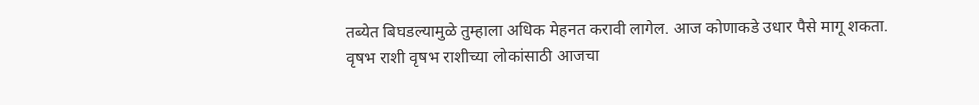तब्येत बिघडल्यामुळे तुम्हाला अधिक मेहनत करावी लागेल. आज कोणाकडे उधार पैसे मागू शकता. वृषभ राशी वृषभ राशीच्या लोकांसाठी आजचा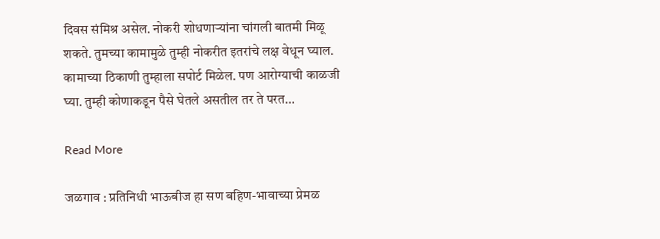दिवस संमिश्र असेल. नोकरी शोधणाऱ्यांना चांगली बातमी मिळू शकते. तुमच्या कामामुळे तुम्ही नोकरीत इतरांचे लक्ष वेधून घ्याल. कामाच्या ठिकाणी तुम्हाला सपोर्ट मिळेल. पण आरोग्याची काळजी घ्या. तुम्ही कोणाकडून पैसे घेतले असतील तर ते परत…

Read More

जळगाव : प्रतिनिधी भाऊबीज हा सण बहिण-भावाच्या प्रेमळ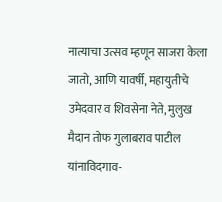नात्याचा उत्सव म्हणून साजरा केला जातो, आणि यावर्षी, महायुतीचे उमेदवार व शिवसेना नेते, मुलुख मैदान तोफ गुलाबराव पाटील यांनाविदगाव-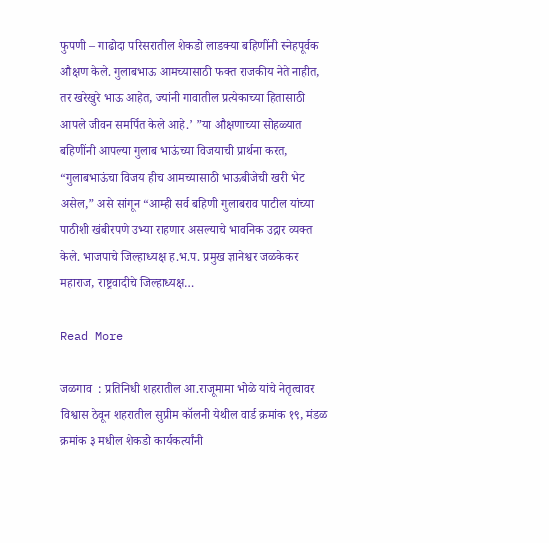फुपणी – गाढोदा परिसरातील शेकडो लाडक्या बहिणींनी स्नेहपूर्वक औक्षण केले. गुलाबभाऊ आमच्यासाठी फक्त राजकीय नेते नाहीत, तर खरेखुरे भाऊ आहेत, ज्यांनी गावातील प्रत्येकाच्या हितासाठी आपले जीवन समर्पित केले आहे.’ ”या औक्षणाच्या सोहळ्यात बहिणींनी आपल्या गुलाब भाऊंच्या विजयाची प्रार्थना करत, “गुलाबभाऊंचा विजय हीच आमच्यासाठी भाऊबीजेची खरी भेट असेल,” असे सांगून “आम्ही सर्व बहिणी गुलाबराव पाटील यांच्या पाठीशी खंबीरपणे उभ्या राहणार असल्याचे भावनिक उद्गार व्यक्त केले. भाजपाचे जिल्हाध्यक्ष ह.भ.प. प्रमुख ज्ञानेश्वर जळकेकर महाराज, राष्ट्रवादीचे जिल्हाध्यक्ष…

Read More

जळगाव  : प्रतिनिधी शहरातील आ.राजूमामा भोळे यांचे नेतृत्वावर विश्वास ठेवून शहरातील सुप्रीम कॉलनी येथील वार्ड क्रमांक १९, मंडळ क्रमांक ३ मधील शेकडो कार्यकर्त्यांनी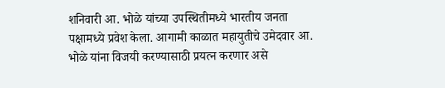शनिवारी आ. भोळे यांच्या उपस्थितीमध्ये भारतीय जनता पक्षामध्ये प्रवेश केला. आगामी काळात महायुतीचे उमेदवार आ. भोळे यांना विजयी करण्यासाठी प्रयत्न करणार असे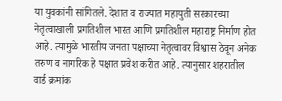या युवकांनी सांगितले. देशात व राज्यात महायुती सरकारच्या नेतृत्वाखाली प्रगतिशील भारत आणि प्रगतिशील महाराष्ट्र निर्माण होत आहे. त्यामुळे भारतीय जनता पक्षाच्या नेतृत्वावर विश्वास ठेवून अनेक तरुण व नागरिक हे पक्षात प्रवेश करीत आहे. त्यानुसार शहरातील वार्ड क्रमांक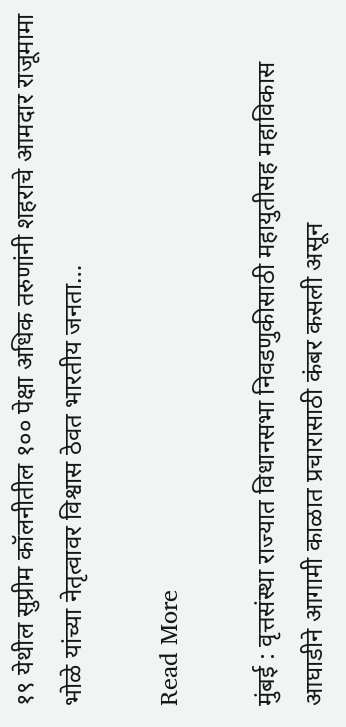१९ येथील सुप्रीम कॉलनीतील १०० पेक्षा अधिक तरुणांनी शहराचे आमदार राजूमामा भोळे यांच्या नेतृत्वावर विश्वास ठेवत भारतीय जनता…

Read More

मुंबई : वृत्तसंस्था राज्यात विधानसभा निवडणुकीसाठी महायुतीसह महाविकास आघाडीने आगामी काळात प्रचारासाठी कंबर कसली असून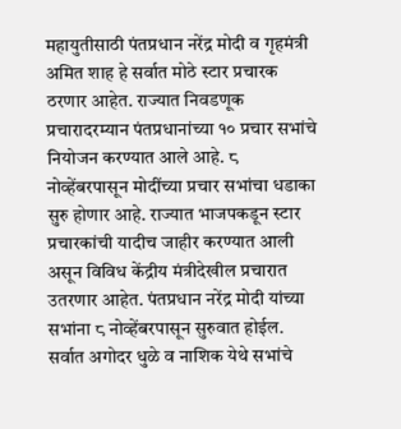महायुतीसाठी पंतप्रधान नरेंद्र मोदी व गृहमंत्री अमित शाह हे सर्वात मोठे स्टार प्रचारक ठरणार आहेत. राज्यात निवडणूक प्रचारादरम्यान पंतप्रधानांच्या १० प्रचार सभांचे नियोजन करण्यात आले आहे. ८ नोव्हेंबरपासून मोदींच्या प्रचार सभांचा धडाका सुरु होणार आहे. राज्यात भाजपकडून स्टार प्रचारकांची यादीच जाहीर करण्यात आली असून विविध केंद्रीय मंत्रीदेखील प्रचारात उतरणार आहेत. पंतप्रधान नरेंद्र मोदी यांच्या सभांना ८ नोव्हेंबरपासून सुरुवात होईल. सर्वात अगोदर धुळे व नाशिक येथे सभांचे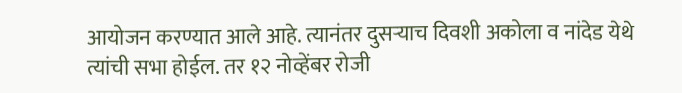आयोजन करण्यात आले आहे. त्यानंतर दुसऱ्याच दिवशी अकोला व नांदेड येथे त्यांची सभा होईल. तर १२ नोव्हेंबर रोजी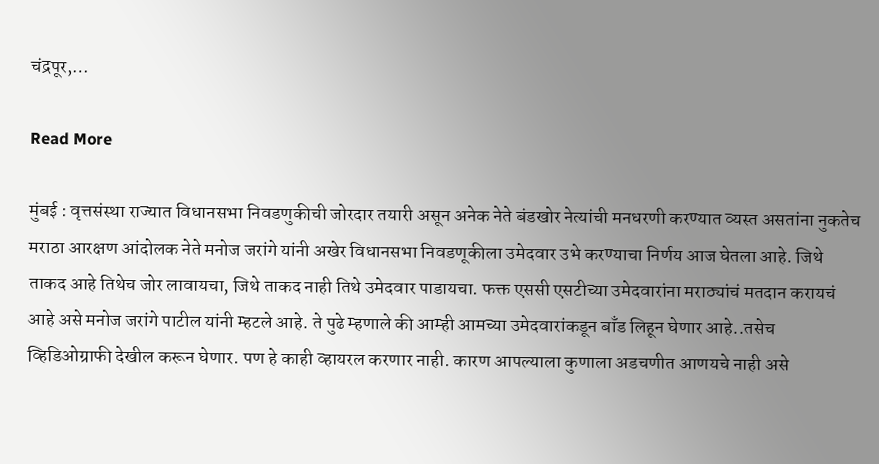चंद्रपूर,…

Read More

मुंबई : वृत्तसंस्था राज्यात विधानसभा निवडणुकीची जोरदार तयारी असून अनेक नेते बंडखोर नेत्यांची मनधरणी करण्यात व्यस्त असतांना नुकतेच मराठा आरक्षण आंदोलक नेते मनोज जरांगे यांनी अखेर विधानसभा निवडणूकीला उमेदवार उभे करण्याचा निर्णय आज घेतला आहे. जिथे ताकद आहे तिथेच जोर लावायचा, जिथे ताकद नाही तिथे उमेदवार पाडायचा. फक्त एससी एसटीच्या उमेदवारांना मराठ्यांचं मतदान करायचं आहे असे मनोज जरांगे पाटील यांनी म्हटले आहे. ते पुढे म्हणाले की आम्ही आमच्या उमेदवारांकडून बाँड लिहून घेणार आहे..तसेच व्हिडिओग्राफी देखील करून घेणार. पण हे काही व्हायरल करणार नाही. कारण आपल्याला कुणाला अडचणीत आणयचे नाही असे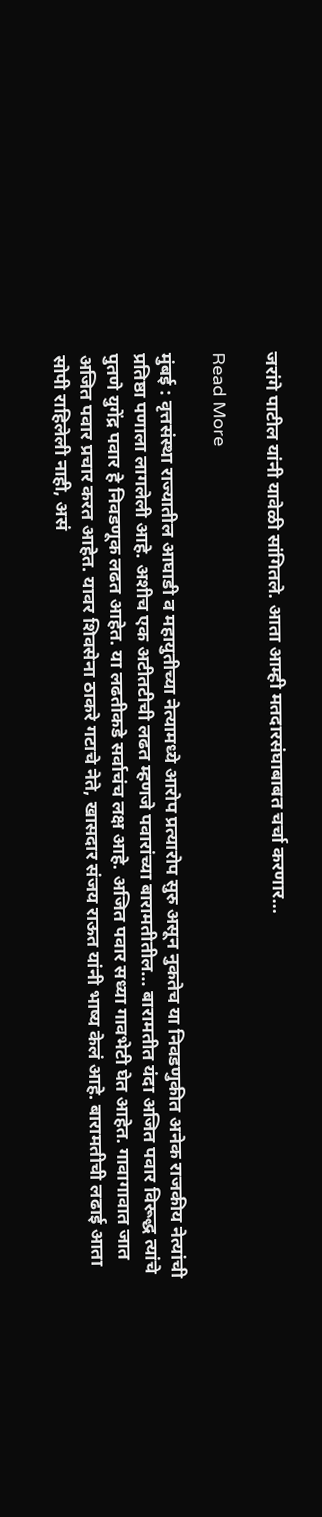जरांगे पाटील यांनी यावेळी सांगितले. आता आम्ही मतदारसंघाबाबत चर्चा करणार…

Read More

मुंबई : वृत्तसंस्था राज्यातील आघाडी व महायुतीच्या नेत्यामध्ये आरोप प्रत्यारोप सुरु असून नुकतेच या निवडणुकीत अनेक राजकीय नेत्यांची प्रतिष्ठा पणाला लागलेली आहे. अशीच एक अटीतटीची लढत म्हणजे पवारांच्या बारामतीतील… बारामतीत यंदा अजित पवार विरूद्ध त्यांचे पुतणे युगेंद्र पवार हे निवडणूक लढत आहेत. या लढतीकडे सर्वाचंच लक्ष आहे. अजित पवार सध्या गावभेटी घेत आहेत. गावागावात जात अजित पवार प्रचार करत आहेत. यावर शिवसेना ठाकरे गटाचे नेते, खासदार संजय राऊत यांनी भाष्य केलं आहे. बारामतीची लढाई आता सोपी राहिलेली नाही, असं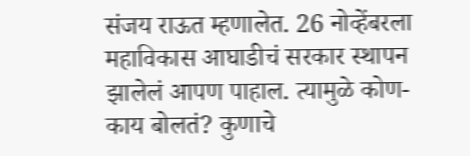संजय राऊत म्हणालेत. 26 नोव्हेंबरला महाविकास आघाडीचं सरकार स्थापन झालेलं आपण पाहाल. त्यामुळे कोण- काय बोलतं? कुणाचे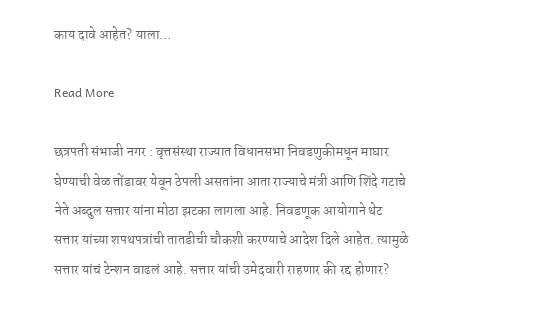काय दावे आहेत? याला…

Read More

छत्रपती संभाजी नगर : वृत्तसंस्था राज्यात विधानसभा निवडणुकीमधून माघार घेण्याची वेळ तोंडावर येवून ठेपली असतांना आता राज्याचे मंत्री आणि शिंदे गटाचे नेते अब्दुल सत्तार यांना मोठा झटका लागला आहे. निवडणूक आयोगाने थेट सत्तार यांच्या शपथपत्रांची तातडीची चौकशी करण्याचे आदेश दिले आहेत. त्यामुळे सत्तार यांचं टेन्शन वाढलं आहे. सत्तार यांची उमेदवारी राहणार की रद्द होणार?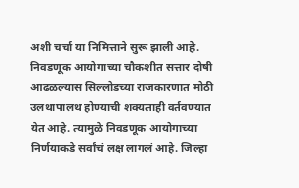अशी चर्चा या निमित्ताने सुरू झाली आहे. निवडणूक आयोगाच्या चौकशीत सत्तार दोषी आढळल्यास सिल्लोडच्या राजकारणात मोठी उलथापालथ होण्याची शक्यताही वर्तवण्यात येत आहे. त्यामुळे निवडणूक आयोगाच्या निर्णयाकडे सर्वांचं लक्ष लागलं आहे. जिल्हा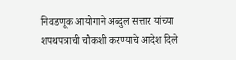निवडणूक आयोगाने अब्दुल सत्तार यांच्या शपथपत्राची चौकशी करण्याचे आदेश दिले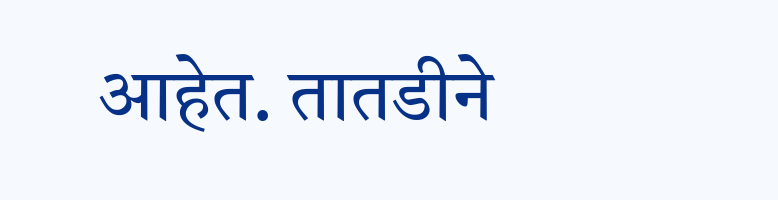आहेत. तातडीने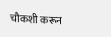चौकशी करून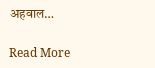अहवाल…

Read More